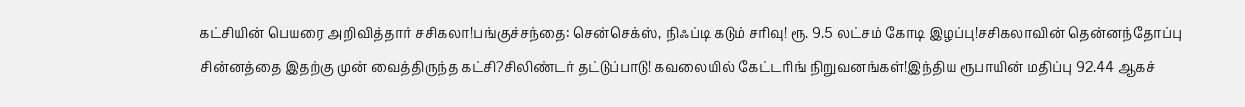கட்சியின் பெயரை அறிவித்தார் சசிகலா!பங்குச்சந்தை: சென்செக்ஸ், நிஃப்டி கடும் சரிவு! ரூ. 9.5 லட்சம் கோடி இழப்பு!சசிகலாவின் தென்னந்தோப்பு சின்னத்தை இதற்கு முன் வைத்திருந்த கட்சி?சிலிண்டர் தட்டுப்பாடு! கவலையில் கேட்டரிங் நிறுவனங்கள்!இந்திய ரூபாயின் மதிப்பு 92.44 ஆகச்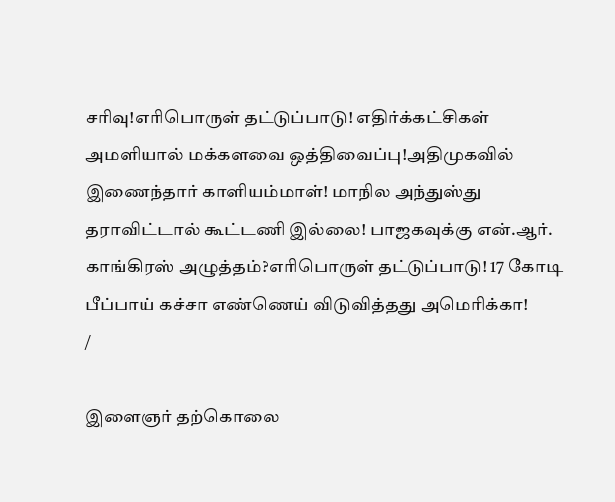சரிவு!எரிபொருள் தட்டுப்பாடு! எதிர்க்கட்சிகள் அமளியால் மக்களவை ஒத்திவைப்பு!அதிமுகவில் இணைந்தார் காளியம்மாள்! மாநில அந்துஸ்து தராவிட்டால் கூட்டணி இல்லை! பாஜகவுக்கு என்.ஆர். காங்கிரஸ் அழுத்தம்?எரிபொருள் தட்டுப்பாடு! 17 கோடி பீப்பாய் கச்சா எண்ணெய் விடுவித்தது அமெரிக்கா!
/

இளைஞர் தற்கொலை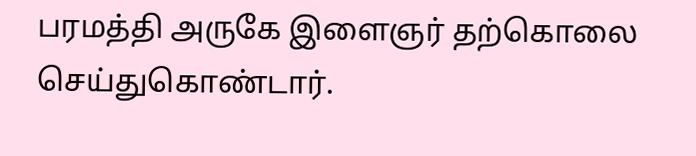பரமத்தி அருகே இளைஞர் தற்கொலை செய்துகொண்டார்.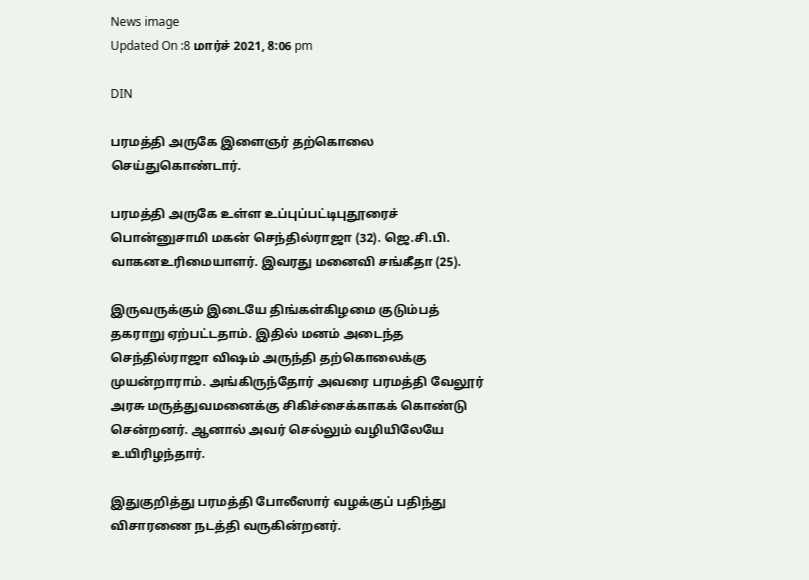News image
Updated On :8 மார்ச் 2021, 8:06 pm

DIN

பரமத்தி அருகே இளைஞர் தற்கொலை செய்துகொண்டார்.

பரமத்தி அருகே உள்ள உப்புப்பட்டிபுதூரைச் பொன்னுசாமி மகன் செந்தில்ராஜா (32). ஜெ.சி.பி. வாகனஉரிமையாளர். இவரது மனைவி சங்கீதா (25).

இருவருக்கும் இடையே திங்கள்கிழமை குடும்பத் தகராறு ஏற்பட்டதாம். இதில் மனம் அடைந்த செந்தில்ராஜா விஷம் அருந்தி தற்கொலைக்கு முயன்றாராம். அங்கிருந்தோர் அவரை பரமத்தி வேலூர் அரசு மருத்துவமனைக்கு சிகிச்சைக்காகக் கொண்டு சென்றனர். ஆனால் அவர் செல்லும் வழியிலேயே உயிரிழந்தார்.

இதுகுறித்து பரமத்தி போலீஸார் வழக்குப் பதிந்து விசாரணை நடத்தி வருகின்றனர்.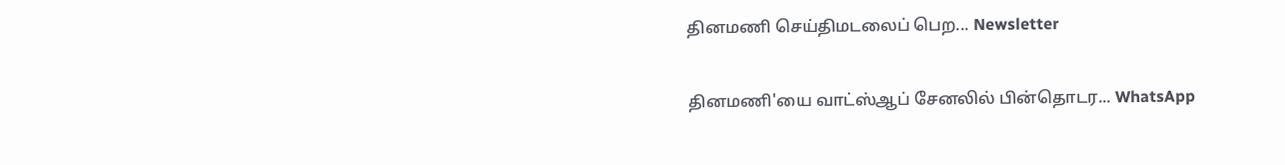தினமணி செய்திமடலைப் பெற... Newsletter

தினமணி'யை வாட்ஸ்ஆப் சேனலில் பின்தொடர... WhatsApp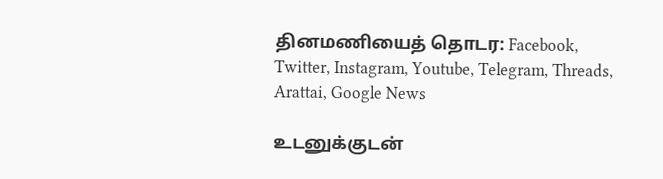தினமணியைத் தொடர: Facebook, Twitter, Instagram, Youtube, Telegram, Threads, Arattai, Google News

உடனுக்குடன்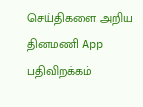செய்திகளை அறிய தினமணி App பதிவிறக்கம்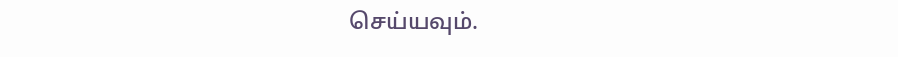செய்யவும்.